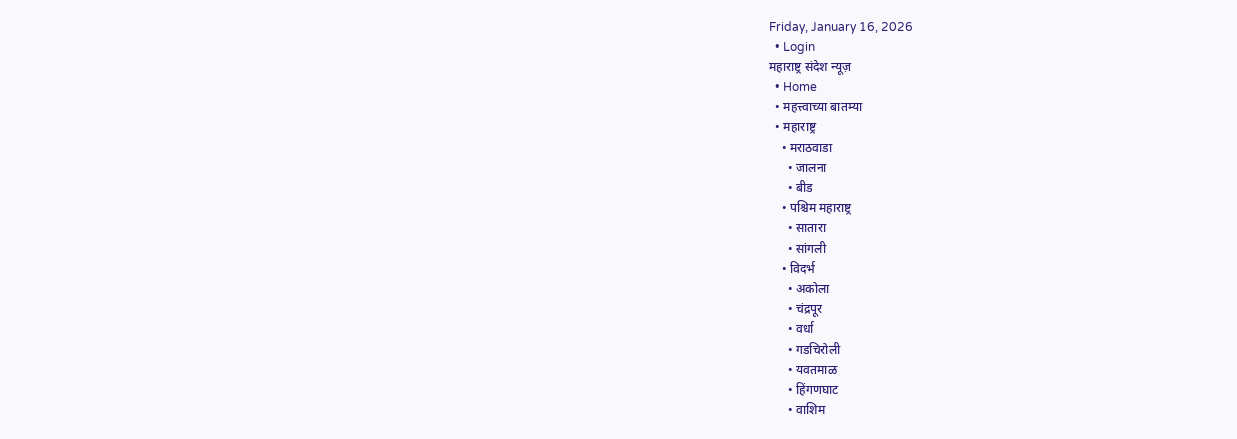Friday, January 16, 2026
  • Login
महाराष्ट्र संदेश न्यूज़
  • Home
  • महत्त्वाच्या बातम्या
  • महाराष्ट्र
    • मराठवाडा
      • जालना
      • बीड
    • पश्चिम महाराष्ट्र
      • सातारा
      • सांगली
    • विदर्भ
      • अकोला
      • चंद्रपूर
      • वर्धा
      • गडचिरोली
      • यवतमाळ
      • हिंगणघाट
      • वाशिम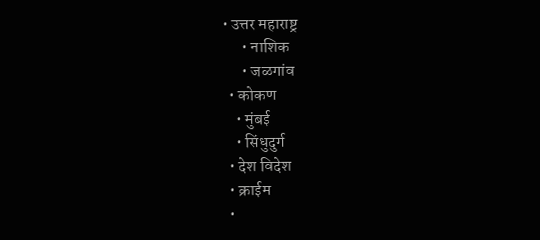• उत्तर महाराष्ट्र
      • नाशिक
      • जळगांव
  • कोकण
    • मुंबई
    • सिंधुदुर्ग
  • देश विदेश
  • क्राईम
  •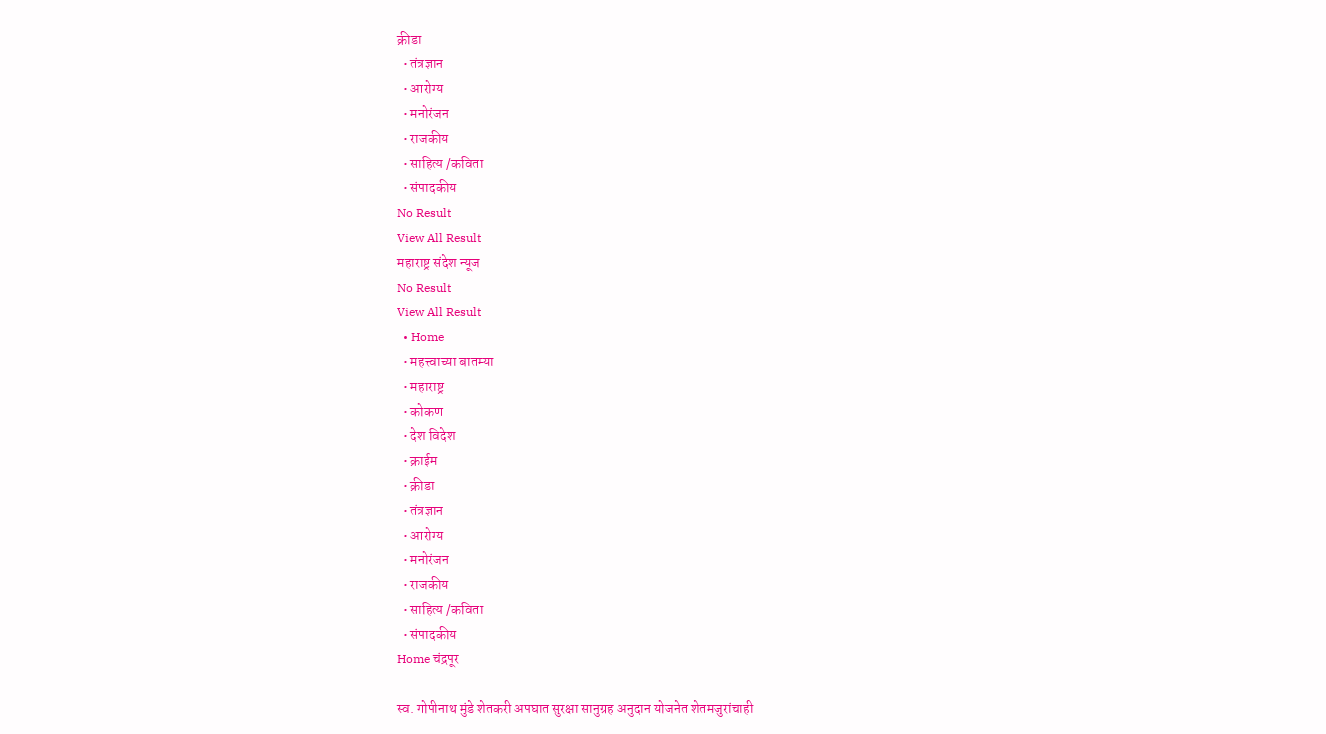क्रीडा
  • तंत्रज्ञान
  • आरोग्य
  • मनोरंजन
  • राजकीय
  • साहित्य /कविता
  • संपादकीय
No Result
View All Result
महाराष्ट्र संदेश न्यूज
No Result
View All Result
  • Home
  • महत्त्वाच्या बातम्या
  • महाराष्ट्र
  • कोकण
  • देश विदेश
  • क्राईम
  • क्रीडा
  • तंत्रज्ञान
  • आरोग्य
  • मनोरंजन
  • राजकीय
  • साहित्य /कविता
  • संपादकीय
Home चंद्रपूर

स्व. गोपीनाथ मुंडे शेतकरी अपघात सुरक्षा सानुग्रह अनुदान योजनेत शेतमजुरांचाही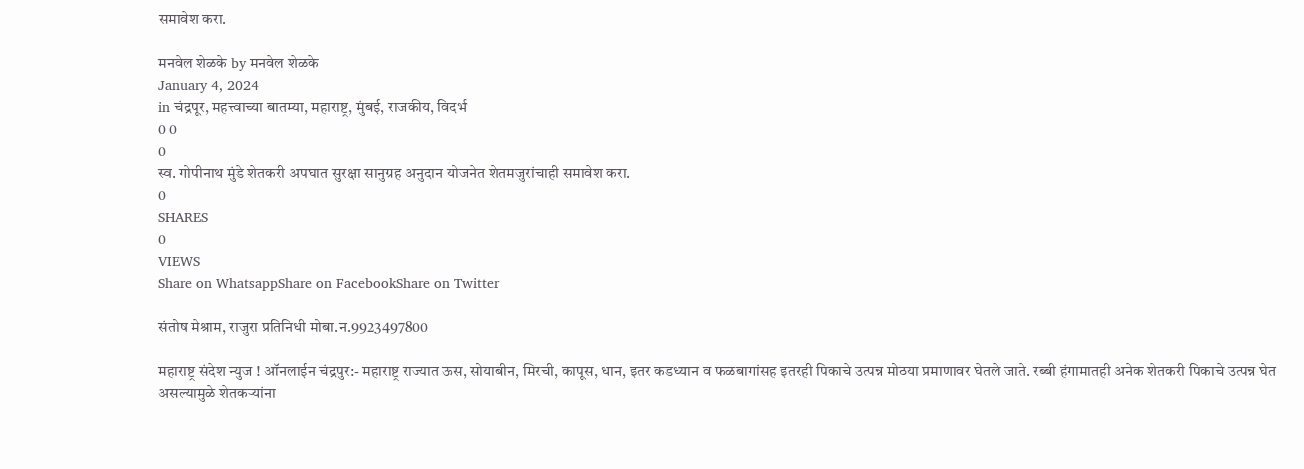समावेश करा.

मनवेल शेळके by मनवेल शेळके
January 4, 2024
in चंद्रपूर, महत्त्वाच्या बातम्या, महाराष्ट्र, मुंबई, राजकीय, विदर्भ
0 0
0
स्व. गोपीनाथ मुंडे शेतकरी अपघात सुरक्षा सानुग्रह अनुदान योजनेत शेतमजुरांचाही समावेश करा.
0
SHARES
0
VIEWS
Share on WhatsappShare on FacebookShare on Twitter

संतोष मेश्राम, राजुरा प्रतिनिधी मोबा.न.9923497800

महाराष्ट्र संदेश न्युज ! ऑनलाईन चंद्रपुर:- महाराष्ट्र राज्यात ऊस, सोयाबीन, मिरची, कापूस, धान, इतर कडध्यान व फळबागांसह इतरही पिकाचे उत्पन्न मोठया प्रमाणावर घेतले जाते. रब्बी हंगामातही अनेक शेतकरी पिकाचे उत्पन्न घेत असल्यामुळे शेतकऱ्यांना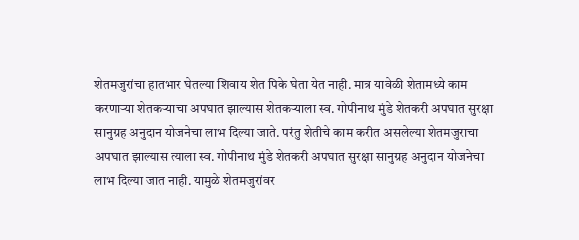शेतमजुरांचा हातभार घेतल्या शिवाय शेत पिके घेता येत नाही. मात्र यावेळी शेतामध्ये काम करणाऱ्या शेतकऱ्याचा अपघात झाल्यास शेतकऱ्याला स्व. गोपीनाथ मुंडे शेतकरी अपघात सुरक्षा सानुग्रह अनुदान योजनेचा लाभ दिल्या जाते. परंतु शेतीचे काम करीत असलेल्या शेतमजुराचा अपघात झाल्यास त्याला स्व. गोपीनाथ मुंडे शेतकरी अपघात सुरक्षा सानुग्रह अनुदान योजनेचा लाभ दिल्या जात नाही. यामुळे शेतमजुरांवर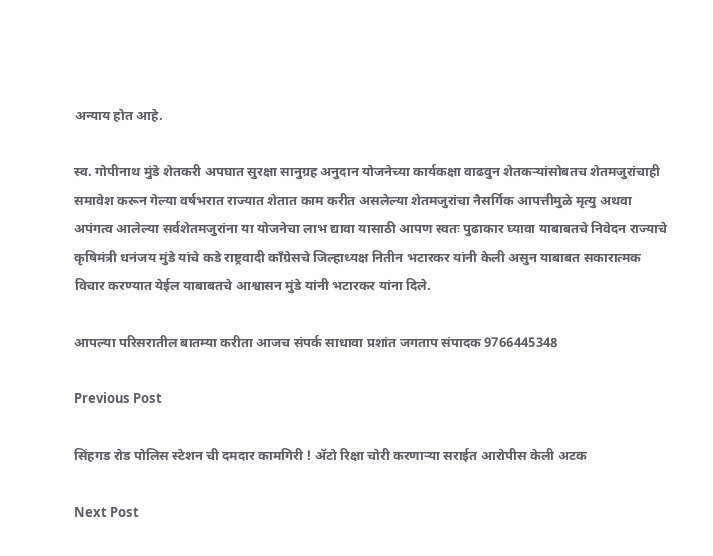अन्याय होत आहे.

स्व. गोपीनाथ मुंडे शेतकरी अपघात सुरक्षा सानुग्रह अनुदान योजनेच्या कार्यकक्षा वाढवुन शेतकऱ्यांसोबतच शेतमजुरांचाही समावेश करून गेल्या वर्षभरात राज्यात शेतात काम करीत असलेल्या शेतमजुरांचा नैसर्गिक आपत्तीमुळे मृत्यु अथवा अपंगत्व आलेल्या सर्वशेतमजुरांना या योजनेचा लाभ द्यावा यासाठी आपण स्वतः पुढाकार घ्यावा याबाबतचे निवेदन राज्याचे कृषिमंत्री धनंजय मुंडे यांचे कडे राष्ट्रवादी काँग्रेसचे जिल्हाध्यक्ष नितीन भटारकर यांनी केली असुन याबाबत सकारात्मक विचार करण्यात येईल याबाबतचे आश्वासन मुंडे यांनी भटारकर यांना दिले.

आपल्या परिसरातील बातम्या करीता आजच संपर्क साधावा प्रशांत जगताप संपादक 9766445348

Previous Post

सिंहगड रोड पोलिस स्टेशन ची दमदार कामगिरी ! ॲटो रिक्षा चोरी करणाऱ्या सराईत आरोपीस केली अटक

Next Post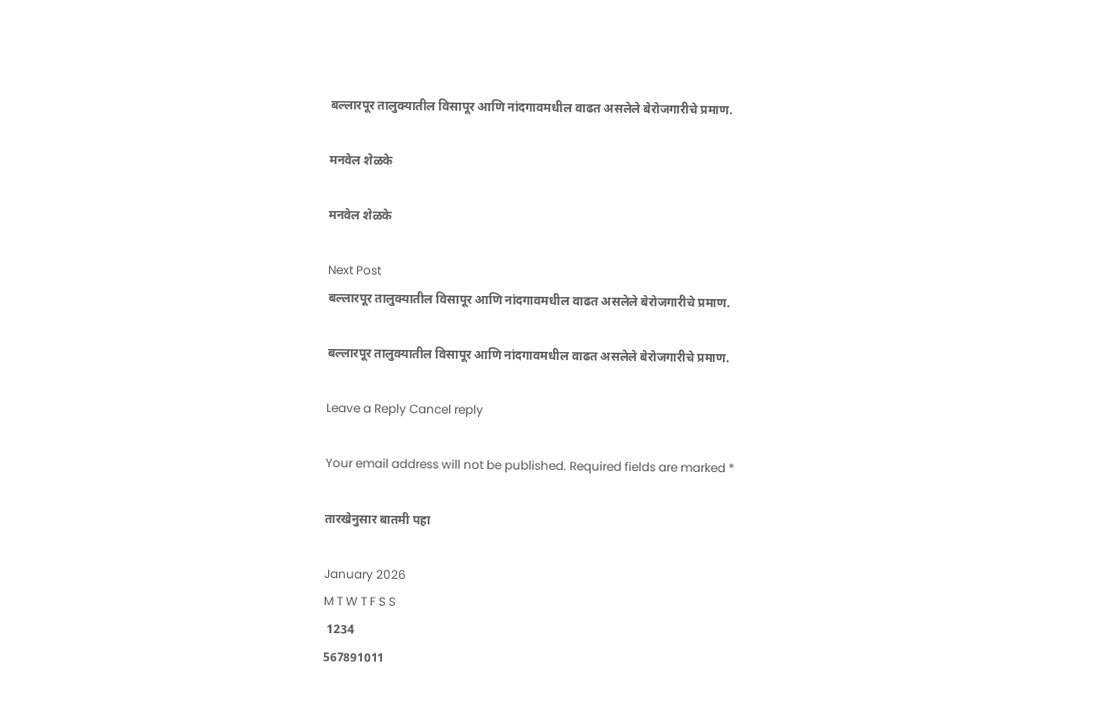बल्लारपूर तालुक्यातील विसापूर आणि नांदगावमधील वाढत असलेले बेरोजगारीचे प्रमाण.

मनवेल शेळके

मनवेल शेळके

Next Post
बल्लारपूर तालुक्यातील विसापूर आणि नांदगावमधील वाढत असलेले बेरोजगारीचे प्रमाण.

बल्लारपूर तालुक्यातील विसापूर आणि नांदगावमधील वाढत असलेले बेरोजगारीचे प्रमाण.

Leave a Reply Cancel reply

Your email address will not be published. Required fields are marked *

तारखेनुसार बातमी पहा

January 2026
M T W T F S S
 1234
567891011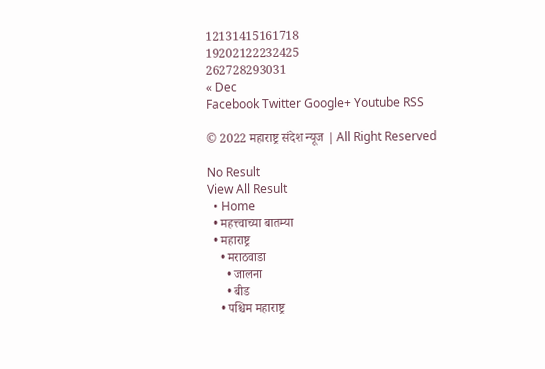12131415161718
19202122232425
262728293031
« Dec
Facebook Twitter Google+ Youtube RSS

© 2022 महाराष्ट्र संदेश न्यूज | All Right Reserved

No Result
View All Result
  • Home
  • महत्त्वाच्या बातम्या
  • महाराष्ट्र
    • मराठवाडा
      • जालना
      • बीड
    • पश्चिम महाराष्ट्र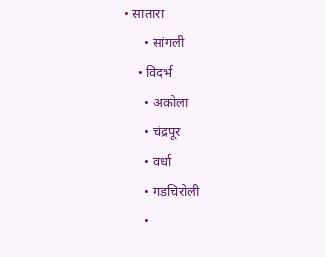• सातारा
      • सांगली
    • विदर्भ
      • अकोला
      • चंद्रपूर
      • वर्धा
      • गडचिरोली
      •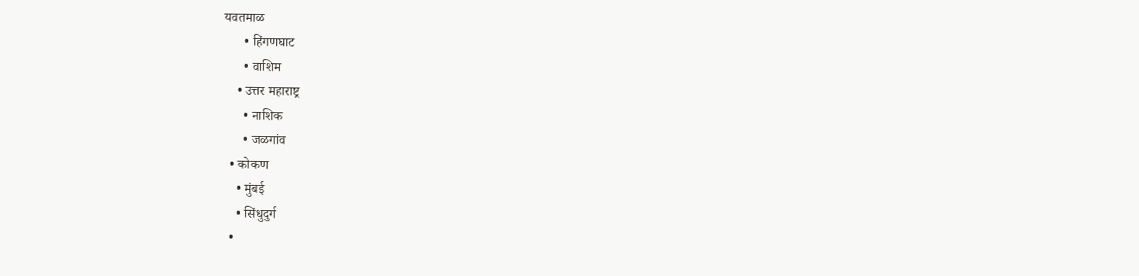यवतमाळ
      • हिंगणघाट
      • वाशिम
    • उत्तर महाराष्ट्र
      • नाशिक
      • जळगांव
  • कोकण
    • मुंबई
    • सिंधुदुर्ग
  •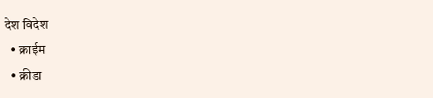देश विदेश
  • क्राईम
  • क्रीडा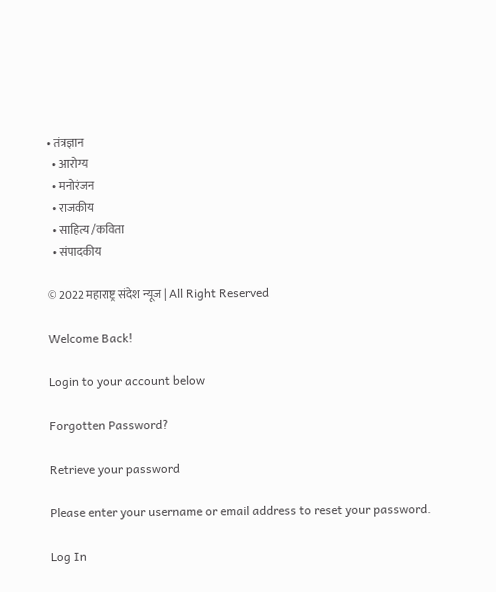• तंत्रज्ञान
  • आरोग्य
  • मनोरंजन
  • राजकीय
  • साहित्य /कविता
  • संपादकीय

© 2022 महाराष्ट्र संदेश न्यूज | All Right Reserved

Welcome Back!

Login to your account below

Forgotten Password?

Retrieve your password

Please enter your username or email address to reset your password.

Log In